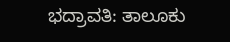ಭದ್ರಾವತಿ: ತಾಲೂಕು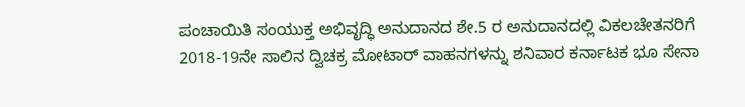ಪಂಚಾಯಿತಿ ಸಂಯುಕ್ತ ಅಭಿವೃದ್ಧಿ ಅನುದಾನದ ಶೇ.5 ರ ಅನುದಾನದಲ್ಲಿ ವಿಕಲಚೇತನರಿಗೆ 2018-19ನೇ ಸಾಲಿನ ದ್ವಿಚಕ್ರ ಮೋಟಾರ್ ವಾಹನಗಳನ್ನು ಶನಿವಾರ ಕರ್ನಾಟಕ ಭೂ ಸೇನಾ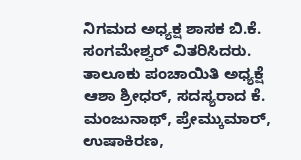ನಿಗಮದ ಅಧ್ಯಕ್ಷ ಶಾಸಕ ಬಿ.ಕೆ. ಸಂಗಮೇಶ್ವರ್ ವಿತರಿಸಿದರು.
ತಾಲೂಕು ಪಂಚಾಯಿತಿ ಅಧ್ಯಕ್ಷೆ ಆಶಾ ಶ್ರೀಧರ್, ಸದಸ್ಯರಾದ ಕೆ. ಮಂಜುನಾಥ್, ಪ್ರೇಮ್ಕುಮಾರ್, ಉಷಾಕಿರಣ,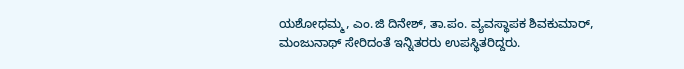ಯಶೋಧಮ್ಮ, ಎಂ.ಜಿ ದಿನೇಶ್, ತಾ.ಪಂ. ವ್ಯವಸ್ಥಾಪಕ ಶಿವಕುಮಾರ್, ಮಂಜುನಾಥ್ ಸೇರಿದಂತೆ ಇನ್ನಿತರರು ಉಪಸ್ಥಿತರಿದ್ದರು.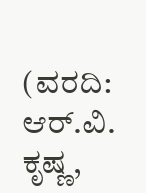(ವರದಿ: ಆರ್.ವಿ. ಕೃಷ್ಣ,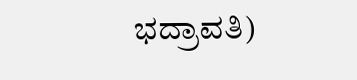ಭದ್ರಾವತಿ)